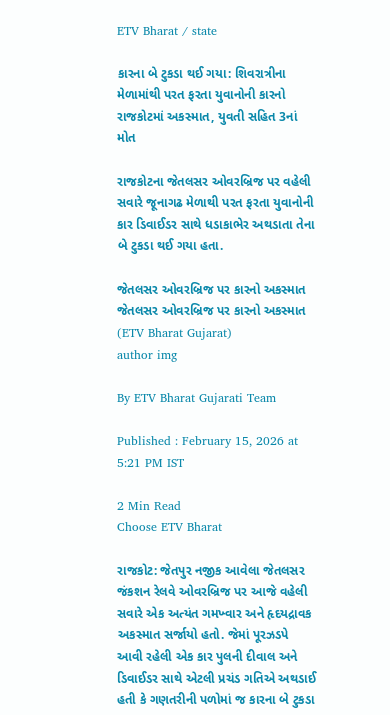ETV Bharat / state

કારના બે ટુકડા થઈ ગયા: શિવરાત્રીના મેળામાંથી પરત ફરતા યુવાનોની કારનો રાજકોટમાં અકસ્માત, યુવતી સહિત 3નાં મોત

રાજકોટના જેતલસર ઓવરબ્રિજ પર વહેલી સવારે જૂનાગઢ મેળાથી પરત ફરતા યુવાનોની કાર ડિવાઈડર સાથે ધડાકાભેર અથડાતા તેના બે ટુકડા થઈ ગયા હતા.

જેતલસર ઓવરબ્રિજ પર કારનો અકસ્માત
જેતલસર ઓવરબ્રિજ પર કારનો અકસ્માત (ETV Bharat Gujarat)
author img

By ETV Bharat Gujarati Team

Published : February 15, 2026 at 5:21 PM IST

2 Min Read
Choose ETV Bharat

રાજકોટ: જેતપુર નજીક આવેલા જેતલસર જંકશન રેલવે ઓવરબ્રિજ પર આજે વહેલી સવારે એક અત્યંત ગમખ્વાર અને હૃદયદ્રાવક અકસ્માત સર્જાયો હતો. જેમાં પૂરઝડપે આવી રહેલી એક કાર પુલની દીવાલ અને ડિવાઈડર સાથે એટલી પ્રચંડ ગતિએ અથડાઈ હતી કે ગણતરીની પળોમાં જ કારના બે ટુકડા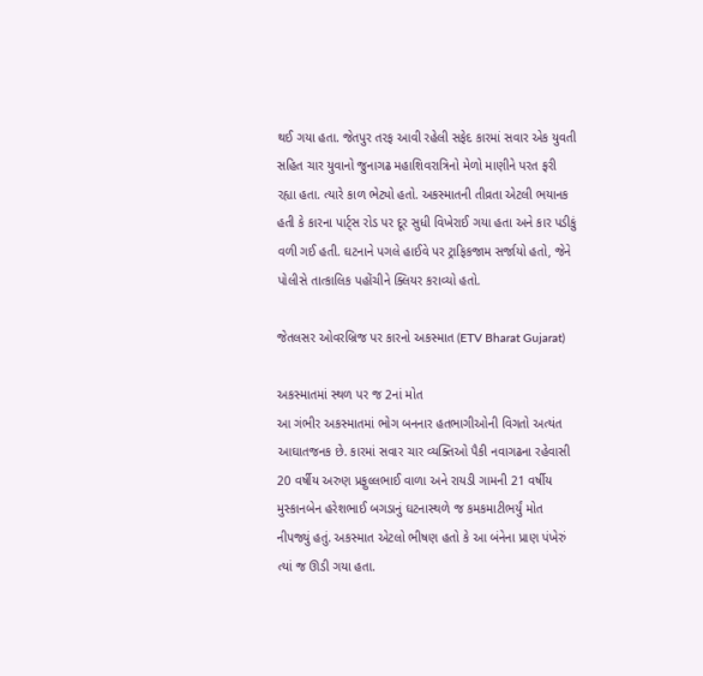થઈ ગયા હતા. જેતપુર તરફ આવી રહેલી સફેદ કારમાં સવાર એક યુવતી સહિત ચાર યુવાનો જુનાગઢ મહાશિવરાત્રિનો મેળો માણીને પરત ફરી રહ્યા હતા. ત્યારે કાળ ભેટ્યો હતો. અકસ્માતની તીવ્રતા એટલી ભયાનક હતી કે કારના પાર્ટ્સ રોડ પર દૂર સુધી વિખેરાઈ ગયા હતા અને કાર પડીકું વળી ગઈ હતી. ઘટનાને પગલે હાઈવે પર ટ્રાફિકજામ સર્જાયો હતો, જેને પોલીસે તાત્કાલિક પહોંચીને ક્લિયર કરાવ્યો હતો.

જેતલસર ઓવરબ્રિજ પર કારનો અકસ્માત (ETV Bharat Gujarat)

અકસ્માતમાં સ્થળ પર જ 2નાં મોત
આ ગંભીર અકસ્માતમાં ભોગ બનનાર હતભાગીઓની વિગતો અત્યંત આઘાતજનક છે. કારમાં સવાર ચાર વ્યક્તિઓ પૈકી નવાગઢના રહેવાસી 20 વર્ષીય અરુણ પ્રફુલ્લભાઈ વાળા અને રાયડી ગામની 21 વર્ષીય મુસ્કાનબેન હરેશભાઈ બગડાનું ઘટનાસ્થળે જ કમકમાટીભર્યું મોત નીપજ્યું હતું. અકસ્માત એટલો ભીષણ હતો કે આ બંનેના પ્રાણ પંખેરું ત્યાં જ ઊડી ગયા હતા.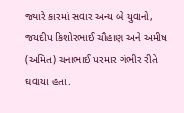જ્યારે કારમાં સવાર અન્ય બે યુવાનો, જયદીપ કિશોરભાઈ ચૌહાણ અને અમીષ (અમિત) ચનાભાઈ પરમાર ગંભીર રીતે ઘવાયા હતા.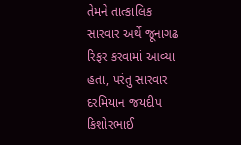તેમને તાત્કાલિક સારવાર અર્થે જૂનાગઢ રિફર કરવામાં આવ્યા હતા, પરંતુ સારવાર દરમિયાન જયદીપ કિશોરભાઈ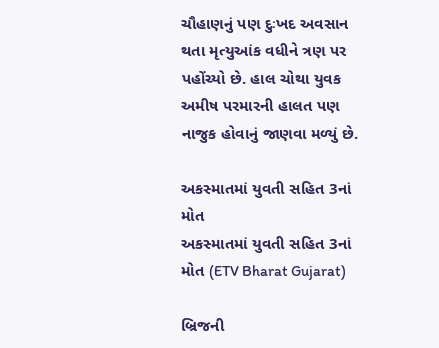ચૌહાણનું પણ દુઃખદ અવસાન થતા મૃત્યુઆંક વધીને ત્રણ પર પહોંચ્યો છે. હાલ ચોથા યુવક અમીષ પરમારની હાલત પણ નાજુક હોવાનું જાણવા મળ્યું છે.

અકસ્માતમાં યુવતી સહિત 3નાં મોત
અકસ્માતમાં યુવતી સહિત 3નાં મોત (ETV Bharat Gujarat)

બ્રિજની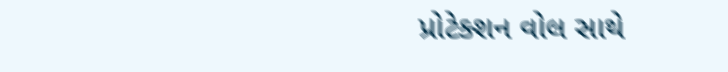પ્રોટેક્શન વોલ સાથે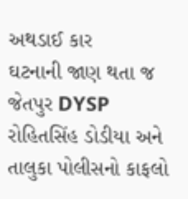અથડાઈ કાર
ઘટનાની જાણ થતા જ જેતપુર DYSP રોહિતસિંહ ડોડીયા અને તાલુકા પોલીસનો કાફલો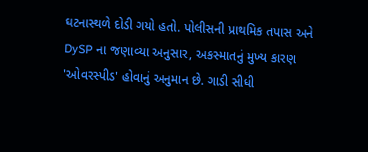ઘટનાસ્થળે દોડી ગયો હતો. પોલીસની પ્રાથમિક તપાસ અને DySP ના જણાવ્યા અનુસાર, અકસ્માતનું મુખ્ય કારણ 'ઓવરસ્પીડ' હોવાનું અનુમાન છે. ગાડી સીધી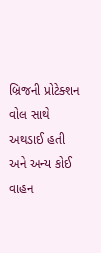બ્રિજની પ્રોટેક્શન વોલ સાથે અથડાઈ હતી અને અન્ય કોઈ વાહન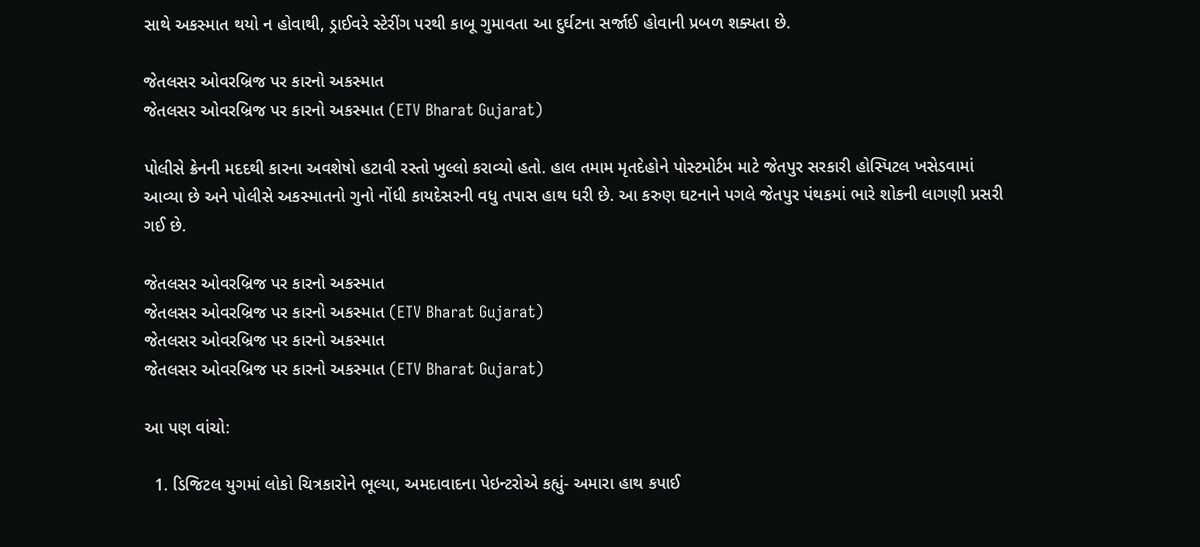સાથે અકસ્માત થયો ન હોવાથી, ડ્રાઈવરે સ્ટેરીંગ પરથી કાબૂ ગુમાવતા આ દુર્ઘટના સર્જાઈ હોવાની પ્રબળ શક્યતા છે.

જેતલસર ઓવરબ્રિજ પર કારનો અકસ્માત
જેતલસર ઓવરબ્રિજ પર કારનો અકસ્માત (ETV Bharat Gujarat)

પોલીસે ક્રેનની મદદથી કારના અવશેષો હટાવી રસ્તો ખુલ્લો કરાવ્યો હતો. હાલ તમામ મૃતદેહોને પોસ્ટમોર્ટમ માટે જેતપુર સરકારી હોસ્પિટલ ખસેડવામાં આવ્યા છે અને પોલીસે અકસ્માતનો ગુનો નોંધી કાયદેસરની વધુ તપાસ હાથ ધરી છે. આ કરુણ ઘટનાને પગલે જેતપુર પંથકમાં ભારે શોકની લાગણી પ્રસરી ગઈ છે.

જેતલસર ઓવરબ્રિજ પર કારનો અકસ્માત
જેતલસર ઓવરબ્રિજ પર કારનો અકસ્માત (ETV Bharat Gujarat)
જેતલસર ઓવરબ્રિજ પર કારનો અકસ્માત
જેતલસર ઓવરબ્રિજ પર કારનો અકસ્માત (ETV Bharat Gujarat)

આ પણ વાંચો:

  1. ડિજિટલ યુગમાં લોકો ચિત્રકારોને ભૂલ્યા, અમદાવાદના પેઇન્ટરોએ કહ્યું- અમારા હાથ કપાઈ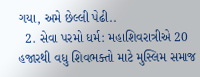ગયા, અમે છેલ્લી પેઢી..
  2. સેવા પરમો ધર્મ: મહાશિવરાત્રીએ 20 હજારથી વધુ શિવભક્તો માટે મુસ્લિમ સમાજ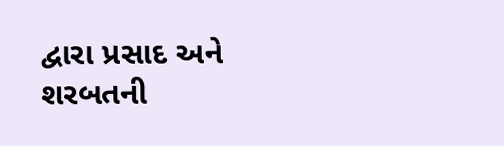દ્વારા પ્રસાદ અને શરબતની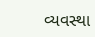વ્યવસ્થા